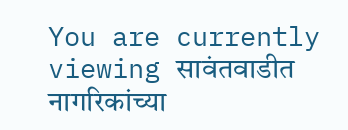You are currently viewing सावंतवाडीत नागरिकांच्या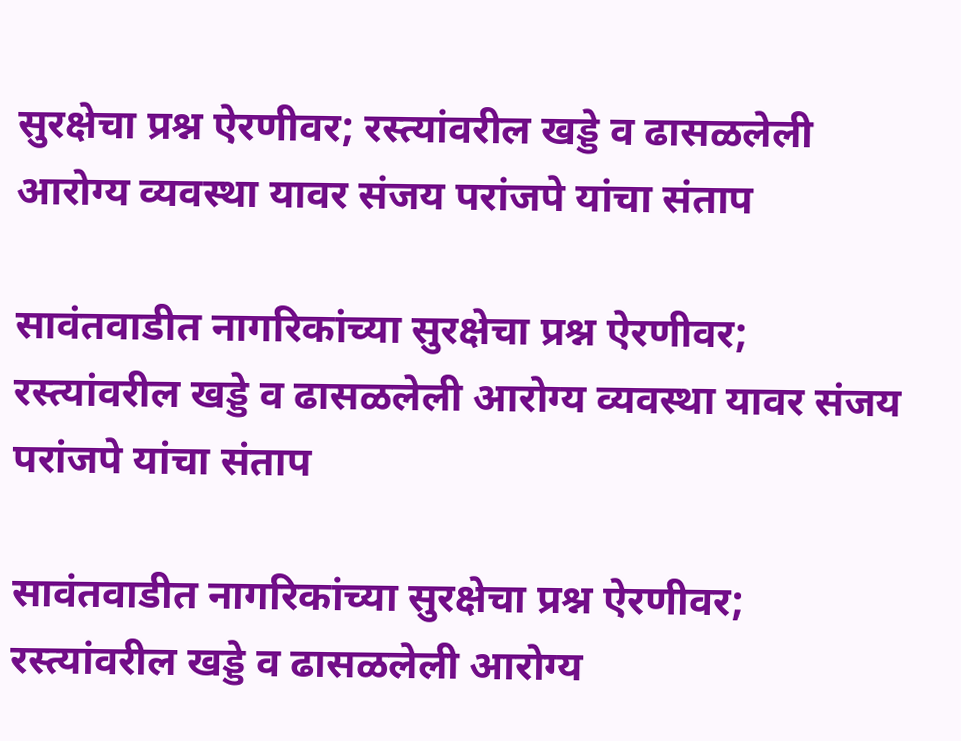सुरक्षेचा प्रश्न ऐरणीवर; रस्त्यांवरील खड्डे व ढासळलेली आरोग्य व्यवस्था यावर संजय परांजपे यांचा संताप

सावंतवाडीत नागरिकांच्या सुरक्षेचा प्रश्न ऐरणीवर; रस्त्यांवरील खड्डे व ढासळलेली आरोग्य व्यवस्था यावर संजय परांजपे यांचा संताप

सावंतवाडीत नागरिकांच्या सुरक्षेचा प्रश्न ऐरणीवर; रस्त्यांवरील खड्डे व ढासळलेली आरोग्य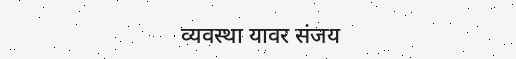व्यवस्था यावर संजय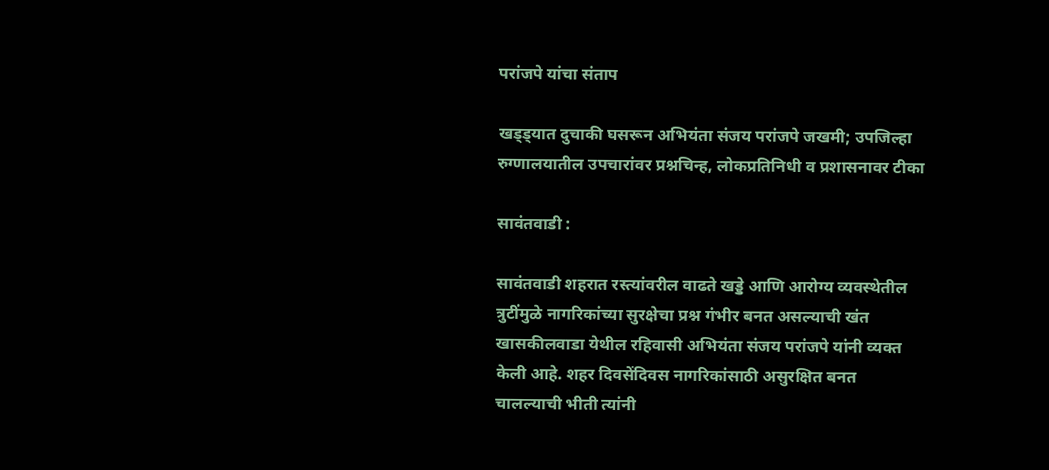परांजपे यांचा संताप

खड्ड्यात दुचाकी घसरून अभियंता संजय परांजपे जखमी; उपजिल्हा रुग्णालयातील उपचारांवर प्रश्नचिन्ह, लोकप्रतिनिधी व प्रशासनावर टीका

सावंतवाडी :

सावंतवाडी शहरात रस्त्यांवरील वाढते खड्डे आणि आरोग्य व्यवस्थेतील त्रुटींमुळे नागरिकांच्या सुरक्षेचा प्रश्न गंभीर बनत असल्याची खंत खासकीलवाडा येथील रहिवासी अभियंता संजय परांजपे यांनी व्यक्त केली आहे. शहर दिवसेंदिवस नागरिकांसाठी असुरक्षित बनत चालल्याची भीती त्यांनी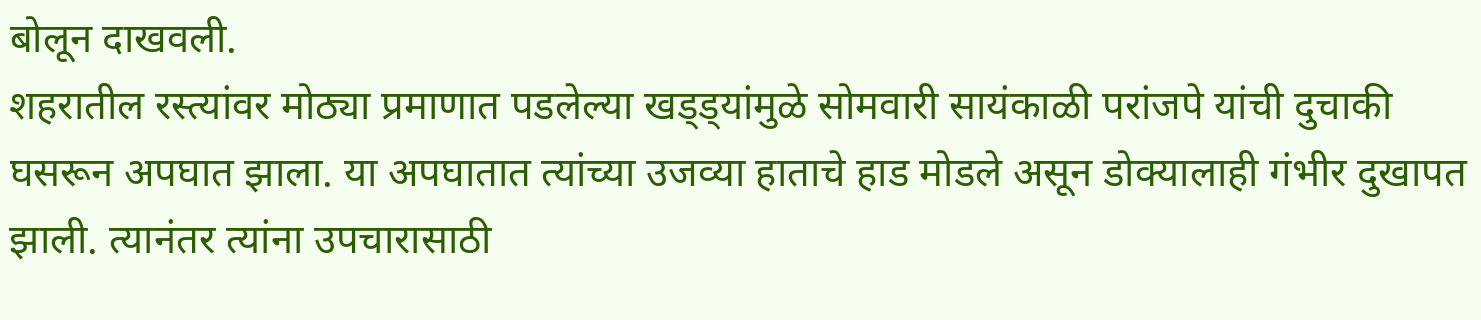बोलून दाखवली.
शहरातील रस्त्यांवर मोठ्या प्रमाणात पडलेल्या खड्ड्यांमुळे सोमवारी सायंकाळी परांजपे यांची दुचाकी घसरून अपघात झाला. या अपघातात त्यांच्या उजव्या हाताचे हाड मोडले असून डोक्यालाही गंभीर दुखापत झाली. त्यानंतर त्यांना उपचारासाठी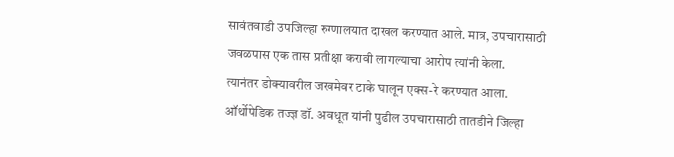सावंतवाडी उपजिल्हा रुग्णालयात दाखल करण्यात आले. मात्र, उपचारासाठी जवळपास एक तास प्रतीक्षा करावी लागल्याचा आरोप त्यांनी केला.
त्यानंतर डोक्यावरील जखमेवर टाके घालून एक्स-रे करण्यात आला. ऑर्थोपेडिक तज्ज्ञ डॉ. अवधूत यांनी पुढील उपचारासाठी तातडीने जिल्हा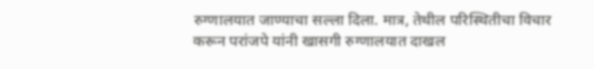रुग्णालयात जाण्याचा सल्ला दिला. मात्र, तेथील परिस्थितीचा विचार करून परांजपे यांनी खासगी रुग्णालयात दाखल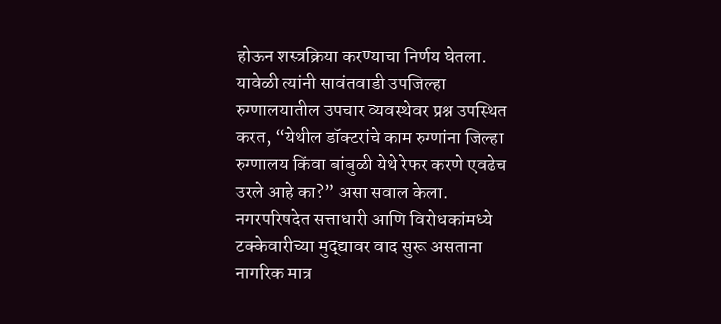होऊन शस्त्रक्रिया करण्याचा निर्णय घेतला.
यावेळी त्यांनी सावंतवाडी उपजिल्हा रुग्णालयातील उपचार व्यवस्थेवर प्रश्न उपस्थित करत, “येथील डॉक्टरांचे काम रुग्णांना जिल्हा रुग्णालय किंवा बांबुळी येथे रेफर करणे एवढेच उरले आहे का?” असा सवाल केला.
नगरपरिषदेत सत्ताधारी आणि विरोधकांमध्ये टक्केवारीच्या मुद्द्यावर वाद सुरू असताना नागरिक मात्र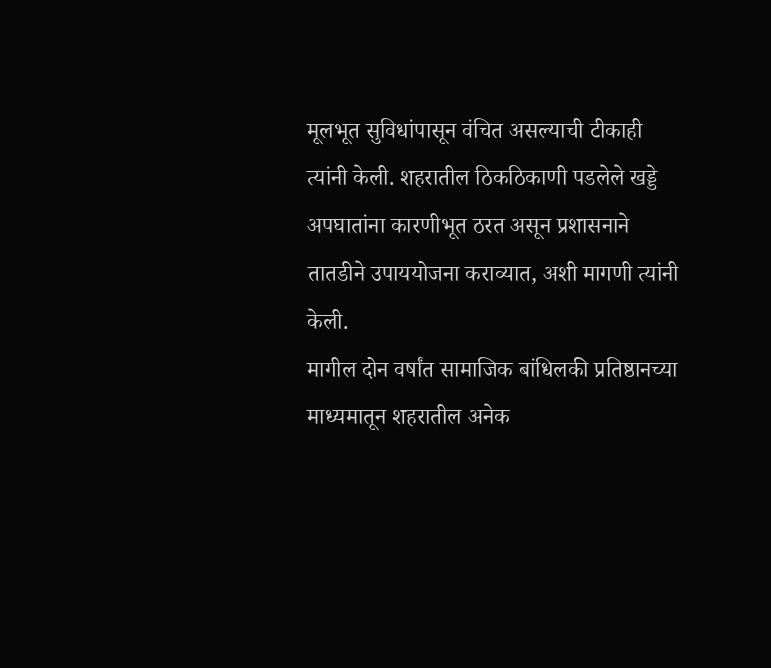मूलभूत सुविधांपासून वंचित असल्याची टीकाही त्यांनी केली. शहरातील ठिकठिकाणी पडलेले खड्डे अपघातांना कारणीभूत ठरत असून प्रशासनाने तातडीने उपाययोजना कराव्यात, अशी मागणी त्यांनी केली.
मागील दोन वर्षांत सामाजिक बांधिलकी प्रतिष्ठानच्या माध्यमातून शहरातील अनेक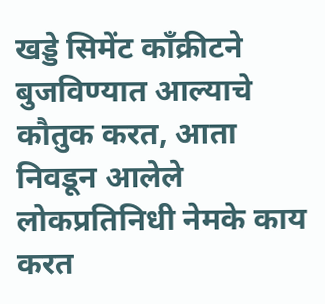खड्डे सिमेंट काँक्रीटने बुजविण्यात आल्याचे कौतुक करत, आता निवडून आलेले लोकप्रतिनिधी नेमके काय करत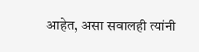आहेत, असा सवालही त्यांनी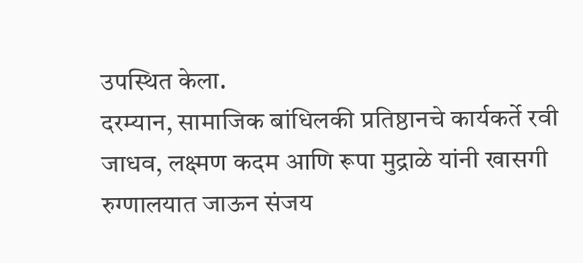उपस्थित केला.
दरम्यान, सामाजिक बांधिलकी प्रतिष्ठानचे कार्यकर्ते रवी जाधव, लक्ष्मण कदम आणि रूपा मुद्राळे यांनी खासगी रुग्णालयात जाऊन संजय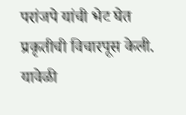परांजपे यांची भेट घेत प्रकृतीची विचारपूस केली. यावेळी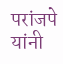परांजपे यांनी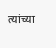त्यांच्या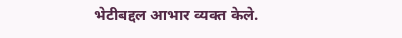भेटीबद्दल आभार व्यक्त केले.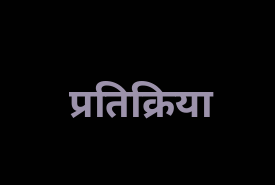प्रतिक्रिया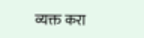व्यक्त करा